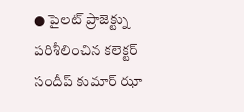● పైలట్ ప్రాజెక్ట్ను పరిశీలించిన కలెక్టర్ సందీప్ కుమార్ ఝా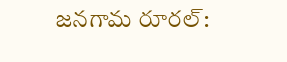జనగామ రూరల్: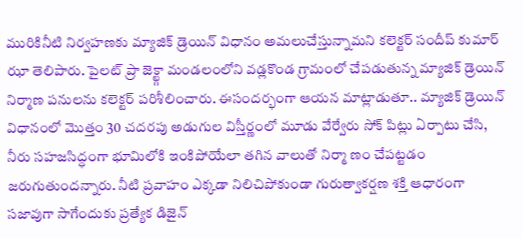మురికినీటి నిర్వహణకు మ్యాజిక్ డ్రెయిన్ విధానం అమలుచేస్తున్నామని కలెక్టర్ సందీప్ కుమార్ ఝా తెలిపారు. పైలట్ ప్రా జెక్ట్గా మండలంలోని వడ్లకొండ గ్రామంలో చేపడుతున్న మ్యాజిక్ డ్రెయిన్ నిర్మాణ పనులను కలెక్టర్ పరిశీలించారు. ఈసందర్భంగా ఆయన మాట్లాడుతూ.. మ్యాజిక్ డ్రెయిన్ విధానంలో మొత్తం 30 చదరపు అడుగుల విస్తీర్ణంలో మూడు వేర్వేరు సోక్ పిట్లు ఏర్పాటు చేసి, నీరు సహజసిద్ధంగా భూమిలోకి ఇంకిపోయేలా తగిన వాలుతో నిర్మా ణం చేపట్టడం జరుగుతుందన్నారు. నీటి ప్రవాహం ఎక్కడా నిలిచిపోకుండా గురుత్వాకర్షణ శక్తి ఆధారంగా సజావుగా సాగేందుకు ప్రత్యేక డిజైన్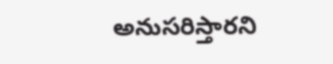అనుసరిస్తారని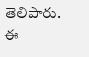తెలిపారు. ఈ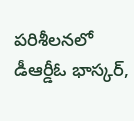పరిశీలనలో డీఆర్డీఓ భాస్కర్,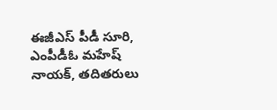ఈజీఎస్ పీడీ సూరి, ఎంపీడీఓ మహేష్ నాయక్, తదితరులు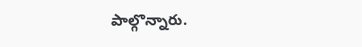పాల్గొన్నారు.